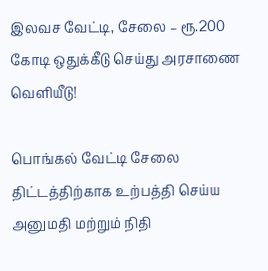இலவச வேட்டி, சேலை – ரூ.200 கோடி ஒதுக்கீடு செய்து அரசாணை வெளியீடு!

பொங்கல் வேட்டி சேலை திட்டத்திற்காக உற்பத்தி செய்ய அனுமதி மற்றும் நிதி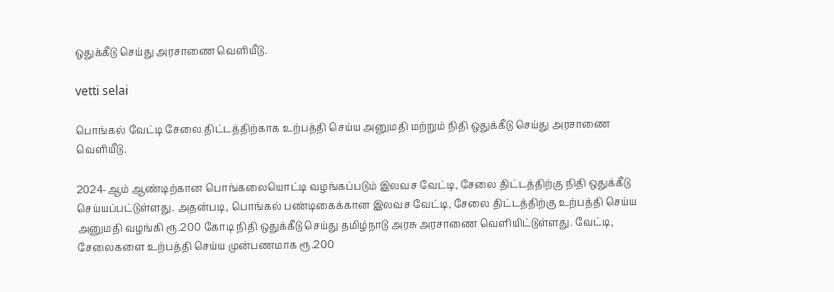ஒதுக்கீடு செய்து அரசாணை வெளியீடு.

vetti selai

பொங்கல் வேட்டி சேலை திட்டத்திற்காக உற்பத்தி செய்ய அனுமதி மற்றும் நிதி ஒதுக்கீடு செய்து அரசாணை வெளியீடு.

2024-ஆம் ஆண்டிற்கான பொங்கலையொட்டி வழங்கப்படும் இலவச வேட்டி, சேலை திட்டத்திற்கு நிதி ஒதுக்கீடு செய்யப்பட்டுள்ளது. அதன்படி, பொங்கல் பண்டிகைக்கான இலவச வேட்டி, சேலை திட்டத்திற்கு உற்பத்தி செய்ய அனுமதி வழங்கி ரூ.200 கோடி நிதி ஒதுக்கீடு செய்து தமிழ்நாடு அரசு அரசாணை வெளியிட்டுள்ளது. வேட்டி, சேலைகளை உற்பத்தி செய்ய முன்பணமாக ரூ.200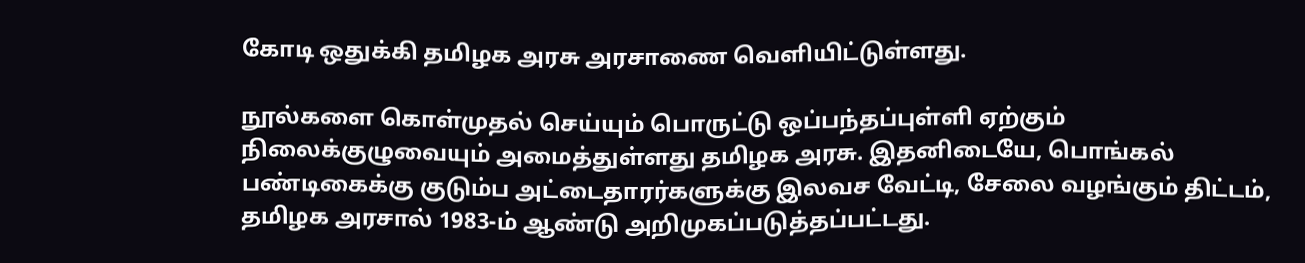கோடி ஒதுக்கி தமிழக அரசு அரசாணை வெளியிட்டுள்ளது.

நூல்களை கொள்முதல் செய்யும் பொருட்டு ஒப்பந்தப்புள்ளி ஏற்கும் நிலைக்குழுவையும் அமைத்துள்ளது தமிழக அரசு. இதனிடையே, பொங்கல் பண்டிகைக்கு குடும்ப அட்டைதாரர்களுக்கு இலவச வேட்டி, சேலை வழங்கும் திட்டம், தமிழக அரசால் 1983-ம் ஆண்டு அறிமுகப்படுத்தப்பட்டது.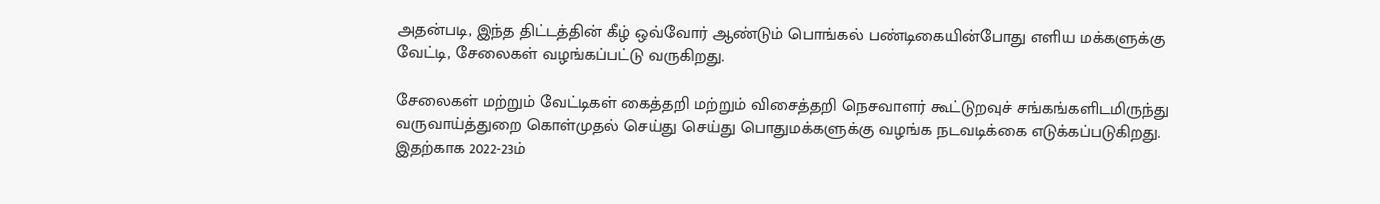அதன்படி, இந்த திட்டத்தின் கீழ் ஒவ்வோர் ஆண்டும் பொங்கல் பண்டிகையின்போது எளிய மக்களுக்கு வேட்டி, சேலைகள் வழங்கப்பட்டு வருகிறது.

சேலைகள் மற்றும் வேட்டிகள் கைத்தறி மற்றும் விசைத்தறி நெசவாளர் கூட்டுறவுச் சங்கங்களிடமிருந்து வருவாய்த்துறை கொள்முதல் செய்து செய்து பொதுமக்களுக்கு வழங்க நடவடிக்கை எடுக்கப்படுகிறது. இதற்காக 2022-23ம்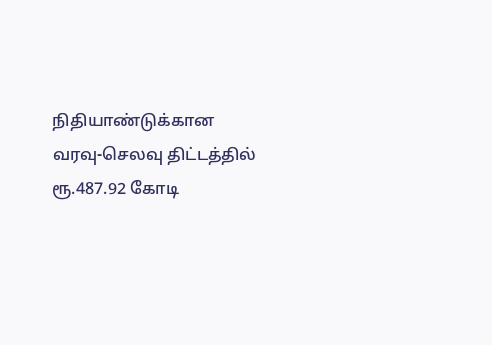நிதியாண்டுக்கான வரவு-செலவு திட்டத்தில் ரூ.487.92 கோடி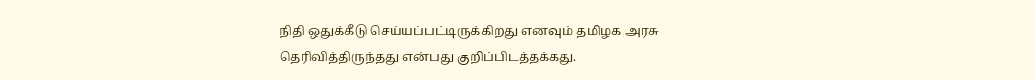நிதி ஒதுக்கீடு செய்யப்பட்டிருக்கிறது எனவும் தமிழக அரசு தெரிவித்திருந்தது என்பது குறிப்பிடத்தக்கது.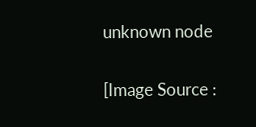unknown node

[Image Source :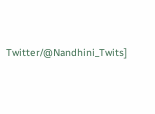Twitter/@Nandhini_Twits]